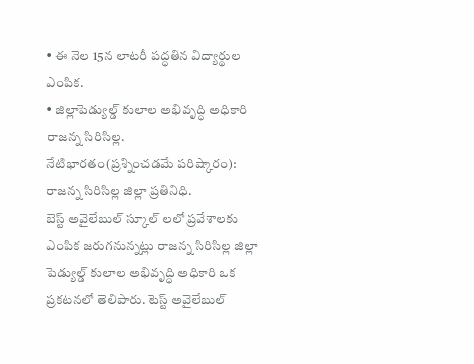• ఈ నెల 15న లాటరీ పద్ధతిన విద్యార్థుల ఎంపిక.
• జిల్లాపెడ్యుల్డ్ కులాల అభివృద్ధి అధికారి రాజన్న సిరిసిల్ల.
నేటిభారతం(ప్రశ్నించడమే పరిష్కారం):
రాజన్న సిరిసిల్ల జిల్లా ప్రతినిధి.
బెస్ట్ అవైలేబుల్ స్కూల్ లలో ప్రవేశాలకు ఎంపిక జరుగనున్నట్లు రాజన్న సిరిసిల్ల జిల్లా పెడ్యుల్డ్ కులాల అభివృద్ధి అధికారి ఒక ప్రకటనలో తెలిపారు. టెస్ట్ అవైలేబుల్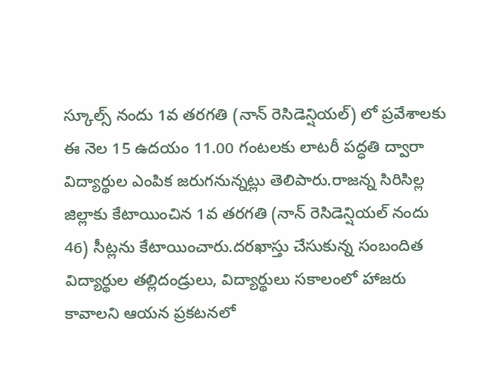స్కూల్స్ నందు 1వ తరగతి (నాన్ రెసిడెన్షియల్) లో ప్రవేశాలకు ఈ నెల 15 ఉదయం 11.00 గంటలకు లాటరీ పద్ధతి ద్వారా విద్యార్థుల ఎంపిక జరుగనున్నట్లు తెలిపారు.రాజన్న సిరిసిల్ల జిల్లాకు కేటాయించిన 1వ తరగతి (నాన్ రెసిడెన్షియల్ నందు 46) సీట్లను కేటాయించారు.దరఖాస్తు చేసుకున్న సంబందిత విద్యార్థుల తల్లిదండ్రులు, విద్యార్థులు సకాలంలో హాజరు కావాలని ఆయన ప్రకటనలో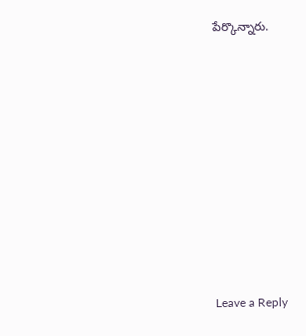పేర్కొన్నారు.











Leave a Reply